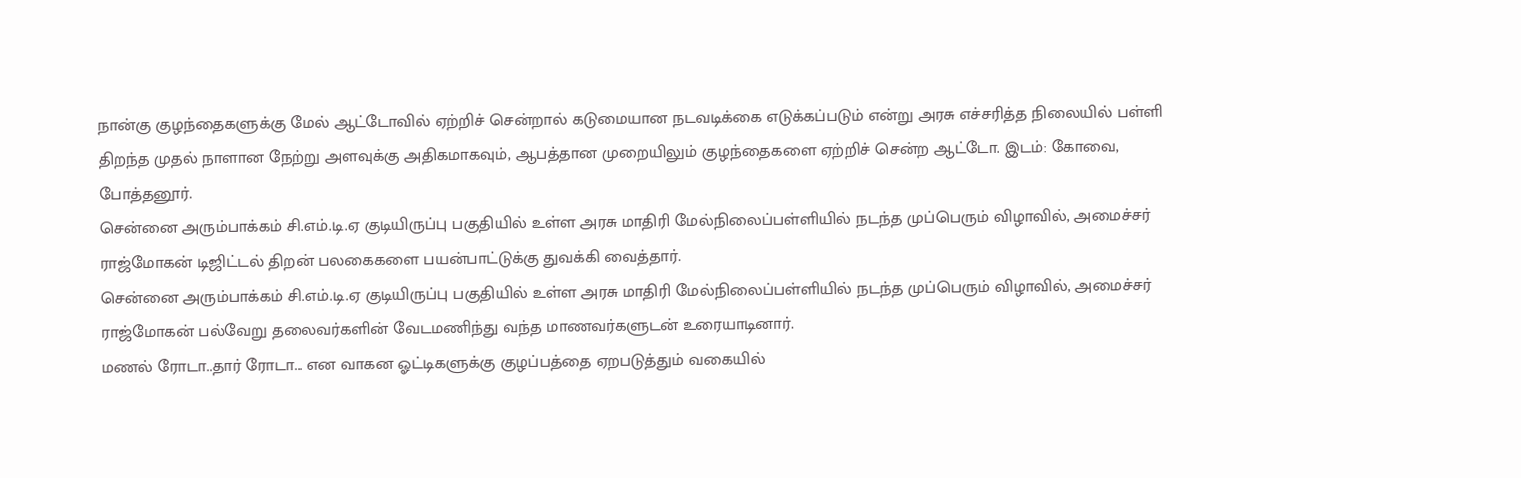நான்கு குழந்தைகளுக்கு மேல் ஆட்டோவில் ஏற்றிச் சென்றால் கடுமையான நடவடிக்கை எடுக்கப்படும் என்று அரசு எச்சரித்த நிலையில் பள்ளி திறந்த முதல் நாளான நேற்று அளவுக்கு அதிகமாகவும், ஆபத்தான முறையிலும் குழந்தைகளை ஏற்றிச் சென்ற ஆட்டோ. இடம்: கோவை, போத்தனூர்.
சென்னை அரும்பாக்கம் சி.எம்.டி.ஏ குடியிருப்பு பகுதியில் உள்ள அரசு மாதிரி மேல்நிலைப்பள்ளியில் நடந்த முப்பெரும் விழாவில், அமைச்சர் ராஜ்மோகன் டிஜிட்டல் திறன் பலகைகளை பயன்பாட்டுக்கு துவக்கி வைத்தார்.
சென்னை அரும்பாக்கம் சி.எம்.டி.ஏ குடியிருப்பு பகுதியில் உள்ள அரசு மாதிரி மேல்நிலைப்பள்ளியில் நடந்த முப்பெரும் விழாவில், அமைச்சர் ராஜ்மோகன் பல்வேறு தலைவர்களின் வேடமணிந்து வந்த மாணவர்களுடன் உரையாடினார்.
மணல் ரோடா..தார் ரோடா... என வாகன ஓட்டிகளுக்கு குழப்பத்தை ஏறபடுத்தும் வகையில்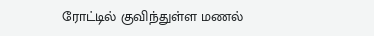ரோட்டில் குவிந்துள்ள மணல்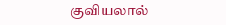குவியலால்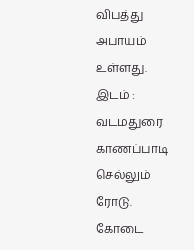விபத்து அபாயம் உள்ளது. இடம் : வடமதுரை காணப்பாடி செல்லும் ரோடு.
கோடை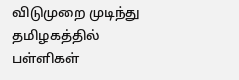விடுமுறை முடிந்து தமிழகத்தில் பள்ளிகள்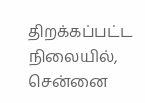திறக்கப்பட்ட நிலையில், சென்னை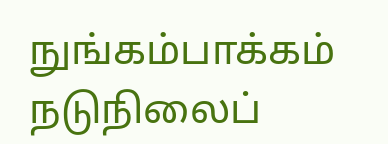நுங்கம்பாக்கம் நடுநிலைப்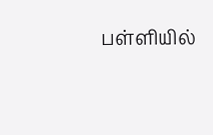பள்ளியில்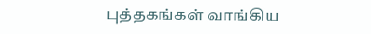புத்தகங்கள் வாங்கிய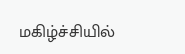மகிழ்ச்சியில்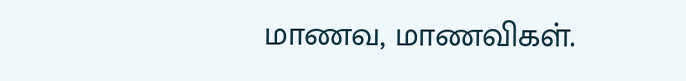மாணவ, மாணவிகள்.